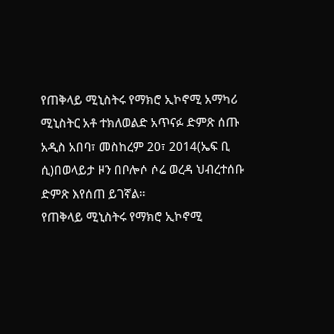የጠቅላይ ሚኒስትሩ የማክሮ ኢኮኖሚ አማካሪ ሚኒስትር አቶ ተክለወልድ አጥናፉ ድምጽ ሰጡ
አዲስ አበባ፣ መስከረም 20፣ 2014(ኤፍ ቢ ሲ)በወላይታ ዞን በቦሎሶ ሶሬ ወረዳ ህብረተሰቡ ድምጽ እየሰጠ ይገኛል።
የጠቅላይ ሚኒስትሩ የማክሮ ኢኮኖሚ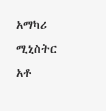አማካሪ ሚኒስትር አቶ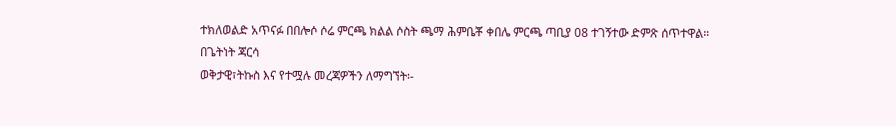ተክለወልድ አጥናፉ በበሎሶ ሶሬ ምርጫ ክልል ሶስት ጫማ ሕምቤቾ ቀበሌ ምርጫ ጣቢያ 08 ተገኝተው ድምጽ ሰጥተዋል።
በጌትነት ጃርሳ
ወቅታዊ፣ትኩስ እና የተሟሉ መረጃዎችን ለማግኘት፡-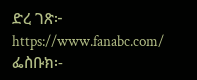ድረ ገጽ፦ https://www.fanabc.com/
ፌስቡክ፡-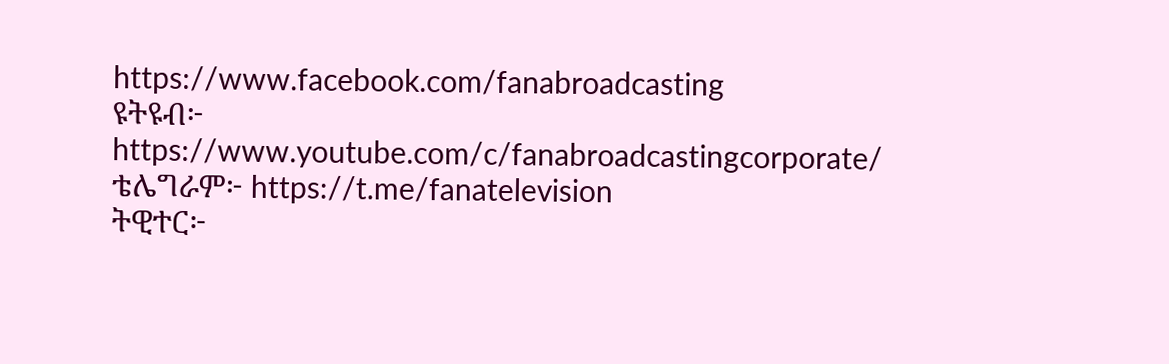https://www.facebook.com/fanabroadcasting
ዩትዩብ፦ https://www.youtube.com/c/fanabroadcastingcorporate/
ቴሌግራም፦ https://t.me/fanatelevision
ትዊተር፦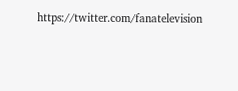https://twitter.com/fanatelevision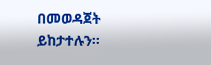በመወዳጀት ይከታተሉን፡፡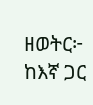ዘወትር፦ ከእኛ ጋር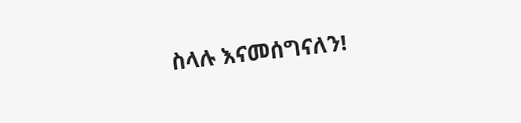ስላሉ እናመሰግናለን!